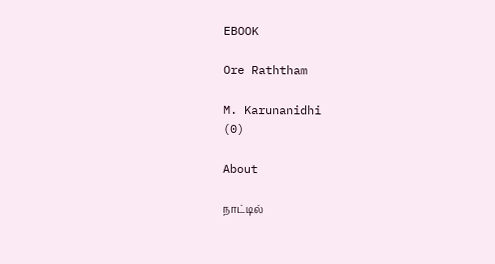EBOOK

Ore Raththam

M. Karunanidhi
(0)

About

நாட்டில்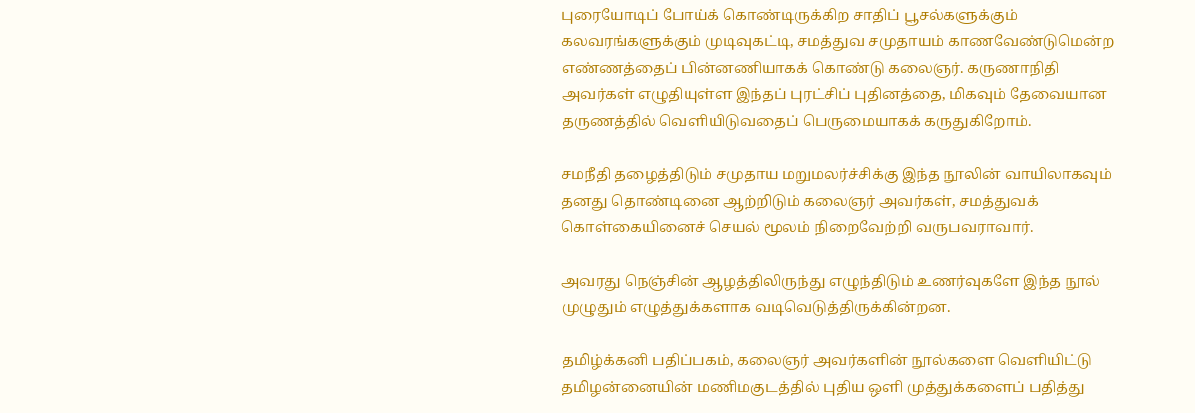புரையோடிப் போய்க் கொண்டிருக்கிற சாதிப் பூசல்களுக்கும் கலவரங்களுக்கும் முடிவுகட்டி, சமத்துவ சமுதாயம் காணவேண்டுமென்ற எண்ணத்தைப் பின்னணியாகக் கொண்டு கலைஞர். கருணாநிதி அவர்கள் எழுதியுள்ள இந்தப் புரட்சிப் புதினத்தை, மிகவும் தேவையான தருணத்தில் வெளியிடுவதைப் பெருமையாகக் கருதுகிறோம்.

சமநீதி தழைத்திடும் சமுதாய மறுமலர்ச்சிக்கு இந்த நூலின் வாயிலாகவும் தனது தொண்டினை ஆற்றிடும் கலைஞர் அவர்கள், சமத்துவக் கொள்கையினைச் செயல் மூலம் நிறைவேற்றி வருபவராவார்.

அவரது நெஞ்சின் ஆழத்திலிருந்து எழுந்திடும் உணர்வுகளே இந்த நூல் முழுதும் எழுத்துக்களாக வடிவெடுத்திருக்கின்றன.

தமிழ்க்கனி பதிப்பகம், கலைஞர் அவர்களின் நூல்களை வெளியிட்டு தமிழன்னையின் மணிமகுடத்தில் புதிய ஒளி முத்துக்களைப் பதித்து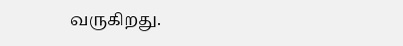வருகிறது.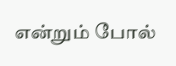என்றும் போல்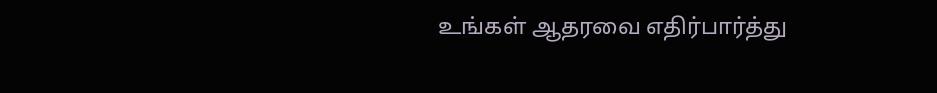உங்கள் ஆதரவை எதிர்பார்த்து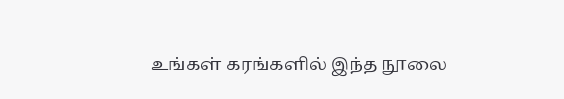உங்கள் கரங்களில் இந்த நூலை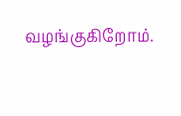வழங்குகிறோம்.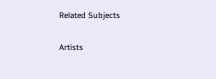Related Subjects

Artists